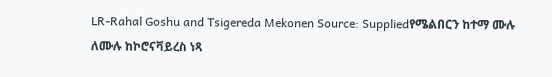LR-Rahal Goshu and Tsigereda Mekonen Source: Suppliedየሜልበርን ከተማ ሙሉ ለሙሉ ከኮሮናቫይረስ ነጻ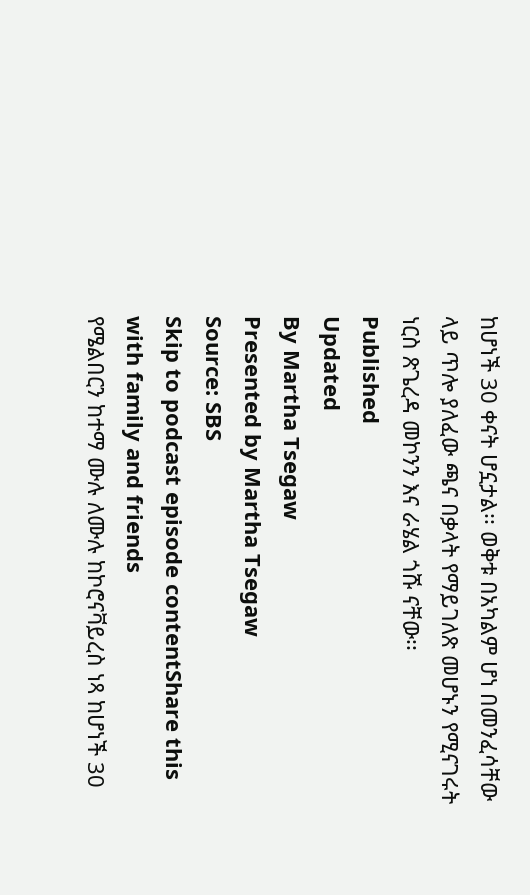ከሆነች 30 ቀናት ሆኗታል፡፡ ወቅቱ በአካልም ሆነ በመንፈሳቸው ላይ ጥሎ ያለፈው ጫና በቃላት የማይገለጽ መሆኑን የሚናገሩት ነርስ ጽጌረዳ መኮንን እና ራሄል ጎሹ ናቸው፡፡
Published
Updated
By Martha Tsegaw
Presented by Martha Tsegaw
Source: SBS
Skip to podcast episode contentShare this with family and friends
የሜልበርን ከተማ ሙሉ ለሙሉ ከኮሮናቫይረስ ነጻ ከሆነች 30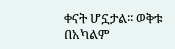ቀናት ሆኗታል፡፡ ወቅቱ በአካልም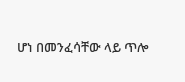ሆነ በመንፈሳቸው ላይ ጥሎ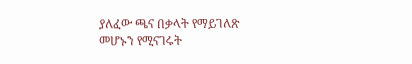ያለፈው ጫና በቃላት የማይገለጽ መሆኑን የሚናገሩት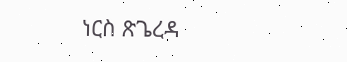ነርስ ጽጌረዳ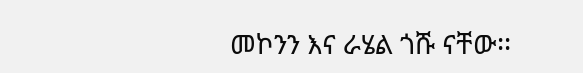መኮንን እና ራሄል ጎሹ ናቸው፡፡